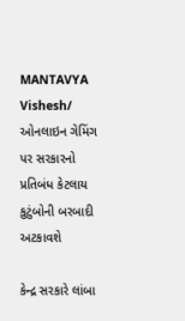MANTAVYA Vishesh/ ઓનલાઇન ગેમિંગ પર સરકારનો પ્રતિબંધ કેટલાય કુટુંબોની બરબાદી અટકાવશે

કેન્દ્ર સરકારે લાંબા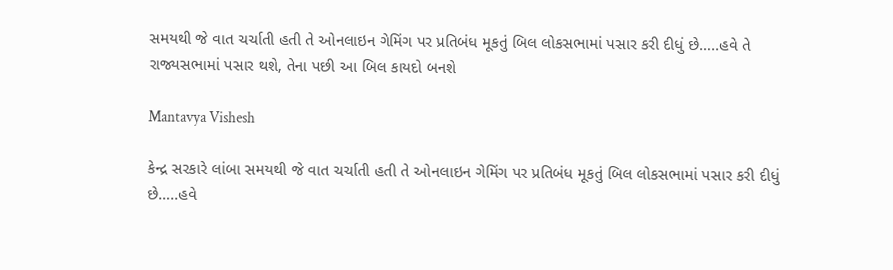સમયથી જે વાત ચર્ચાતી હતી તે ઓનલાઇન ગેમિંગ પર પ્રતિબંધ મૂકતું બિલ લોકસભામાં પસાર કરી દીધું છે…..હવે તે રાજ્યસભામાં પસાર થશે, તેના પછી આ બિલ કાયદો બનશે

Mantavya Vishesh

કેન્દ્ર સરકારે લાંબા સમયથી જે વાત ચર્ચાતી હતી તે ઓનલાઇન ગેમિંગ પર પ્રતિબંધ મૂકતું બિલ લોકસભામાં પસાર કરી દીધું છે…..હવે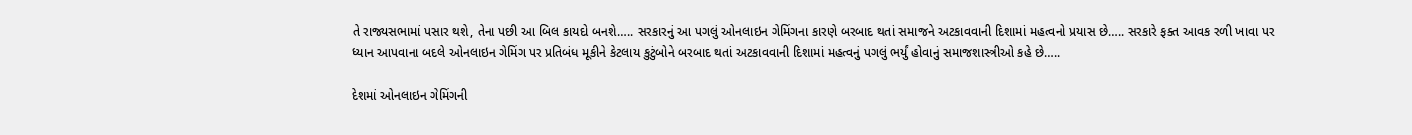તે રાજ્યસભામાં પસાર થશે, તેના પછી આ બિલ કાયદો બનશે….. સરકારનું આ પગલું ઓનલાઇન ગેમિંગના કારણે બરબાદ થતાં સમાજને અટકાવવાની દિશામાં મહત્વનો પ્રયાસ છે….. સરકારે ફક્ત આવક રળી ખાવા પર ધ્યાન આપવાના બદલે ઓનલાઇન ગેમિંગ પર પ્રતિબંધ મૂકીને કેટલાય કુટુંબોને બરબાદ થતાં અટકાવવાની દિશામાં મહત્વનું પગલું ભર્યું હોવાનું સમાજશાસ્ત્રીઓ કહે છે…..

દેશમાં ઓનલાઇન ગેમિંગની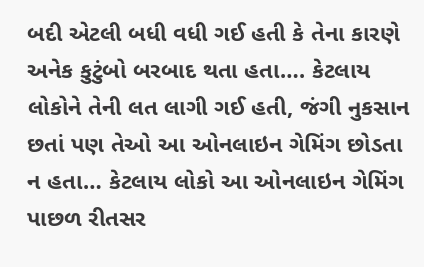બદી એટલી બધી વધી ગઈ હતી કે તેના કારણે અનેક કુટુંબો બરબાદ થતા હતા…. કેટલાય લોકોને તેની લત લાગી ગઈ હતી, જંગી નુકસાન છતાં પણ તેઓ આ ઓનલાઇન ગેમિંગ છોડતા ન હતા… કેટલાય લોકો આ ઓનલાઇન ગેમિંગ પાછળ રીતસર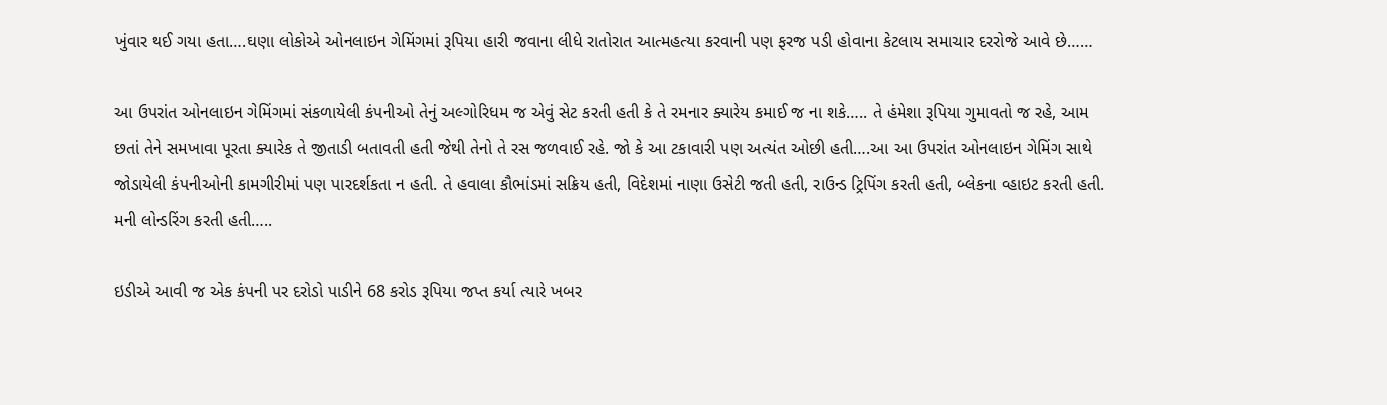ખુંવાર થઈ ગયા હતા….ઘણા લોકોએ ઓનલાઇન ગેમિંગમાં રૂપિયા હારી જવાના લીધે રાતોરાત આત્મહત્યા કરવાની પણ ફરજ પડી હોવાના કેટલાય સમાચાર દરરોજે આવે છે……

આ ઉપરાંત ઓનલાઇન ગેમિંગમાં સંકળાયેલી કંપનીઓ તેનું અલ્ગોરિધમ જ એવું સેટ કરતી હતી કે તે રમનાર ક્યારેય કમાઈ જ ના શકે….. તે હંમેશા રૂપિયા ગુમાવતો જ રહે, આમ છતાં તેને સમખાવા પૂરતા ક્યારેક તે જીતાડી બતાવતી હતી જેથી તેનો તે રસ જળવાઈ રહે. જો કે આ ટકાવારી પણ અત્યંત ઓછી હતી….આ આ ઉપરાંત ઓનલાઇન ગેમિંગ સાથે જોડાયેલી કંપનીઓની કામગીરીમાં પણ પારદર્શકતા ન હતી. તે હવાલા કૌભાંડમાં સક્રિય હતી, વિદેશમાં નાણા ઉસેટી જતી હતી, રાઉન્ડ ટ્રિપિંગ કરતી હતી, બ્લેકના વ્હાઇટ કરતી હતી. મની લોન્ડરિંગ કરતી હતી…..

ઇડીએ આવી જ એક કંપની પર દરોડો પાડીને 68 કરોડ રૂપિયા જપ્ત કર્યા ત્યારે ખબર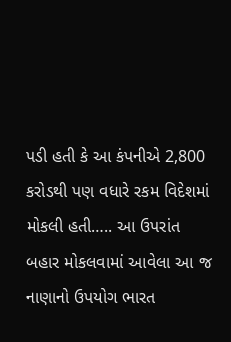પડી હતી કે આ કંપનીએ 2,800 કરોડથી પણ વધારે રકમ વિદેશમાં મોકલી હતી….. આ ઉપરાંત બહાર મોકલવામાં આવેલા આ જ નાણાનો ઉપયોગ ભારત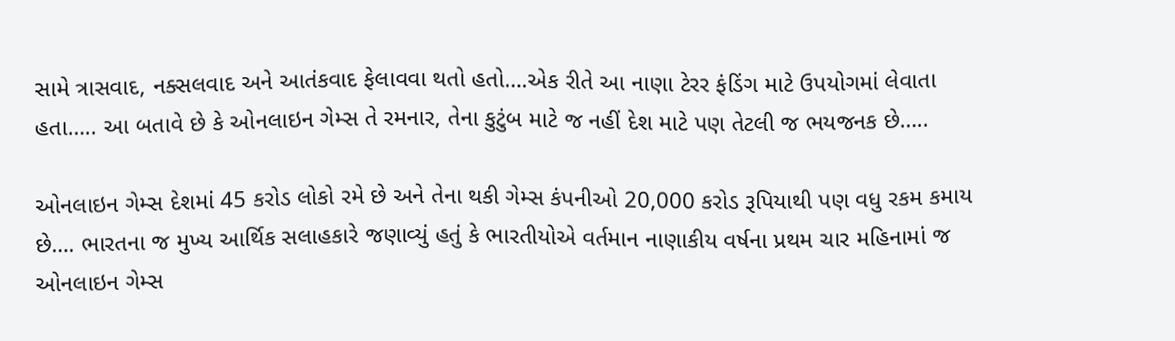સામે ત્રાસવાદ, નક્સલવાદ અને આતંકવાદ ફેલાવવા થતો હતો….એક રીતે આ નાણા ટેરર ફંડિંગ માટે ઉપયોગમાં લેવાતા હતા….. આ બતાવે છે કે ઓનલાઇન ગેમ્સ તે રમનાર, તેના કુટુંબ માટે જ નહીં દેશ માટે પણ તેટલી જ ભયજનક છે…..

ઓનલાઇન ગેમ્સ દેશમાં 45 કરોડ લોકો રમે છે અને તેના થકી ગેમ્સ કંપનીઓ 20,000 કરોડ રૂપિયાથી પણ વધુ રકમ કમાય છે…. ભારતના જ મુખ્ય આર્થિક સલાહકારે જણાવ્યું હતું કે ભારતીયોએ વર્તમાન નાણાકીય વર્ષના પ્રથમ ચાર મહિનામાં જ ઓનલાઇન ગેમ્સ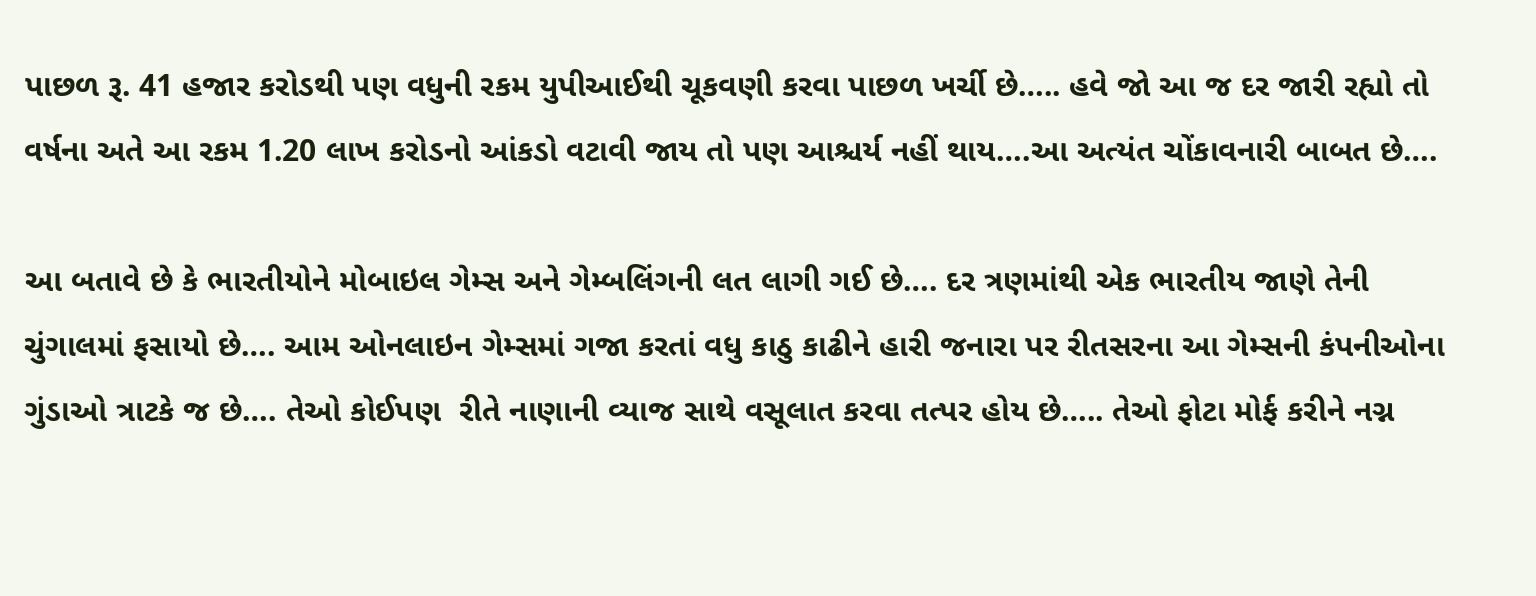પાછળ રૂ. 41 હજાર કરોડથી પણ વધુની રકમ યુપીઆઈથી ચૂકવણી કરવા પાછળ ખર્ચી છે….. હવે જો આ જ દર જારી રહ્યો તો વર્ષના અતે આ રકમ 1.20 લાખ કરોડનો આંકડો વટાવી જાય તો પણ આશ્ચર્ય નહીં થાય….આ અત્યંત ચોંકાવનારી બાબત છે….

આ બતાવે છે કે ભારતીયોને મોબાઇલ ગેમ્સ અને ગેમ્બલિંગની લત લાગી ગઈ છે…. દર ત્રણમાંથી એક ભારતીય જાણે તેની ચુંગાલમાં ફસાયો છે…. આમ ઓનલાઇન ગેમ્સમાં ગજા કરતાં વધુ કાઠુ કાઢીને હારી જનારા પર રીતસરના આ ગેમ્સની કંપનીઓના ગુંડાઓ ત્રાટકે જ છે…. તેઓ કોઈપણ  રીતે નાણાની વ્યાજ સાથે વસૂલાત કરવા તત્પર હોય છે….. તેઓ ફોટા મોર્ફ કરીને નગ્ન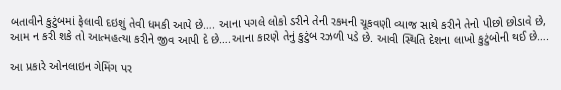બતાવીને કુટુંબમાં ફેલાવી દઇશું તેવી ધમકી આપે છે…. આના પગલે લોકો ડરીને તેની રકમની ચૂકવણી વ્યાજ સાથે કરીને તેનો પીછો છોડાવે છે, આમ ન કરી શકે તો આત્મહત્યા કરીને જીવ આપી દે છે….આના કારણે તેનું કુટુંબ રઝળી પડે છે. આવી સ્થિતિ દેશના લાખો કુટુંબોની થઈ છે….

આ પ્રકારે ઓનલાઇન ગેમિંગ પર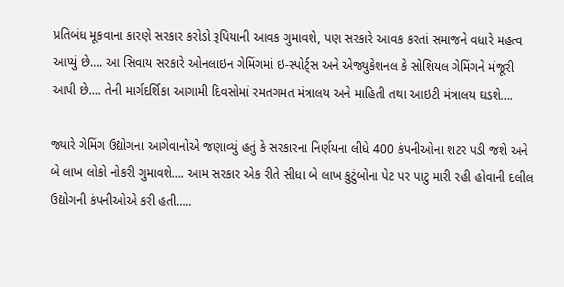પ્રતિબંધ મૂકવાના કારણે સરકાર કરોડો રૂપિયાની આવક ગુમાવશે, પણ સરકારે આવક કરતાં સમાજને વધારે મહત્વ આપ્યું છે…. આ સિવાય સરકારે ઓનલાઇન ગેમિંગમાં ઇ-સ્પોર્ટ્સ અને એજ્યુકેશનલ કે સોશિયલ ગેમિંગને મંજૂરી આપી છે…. તેની માર્ગદર્શિકા આગામી દિવસોમાં રમતગમત મંત્રાલય અને માહિતી તથા આઇટી મંત્રાલય ઘડશે….

જ્યારે ગેમિંગ ઉદ્યોગના આગેવાનોએ જણાવ્યું હતું કે સરકારના નિર્ણયના લીધે 400 કંપનીઓના શટર પડી જશે અને બે લાખ લોકો નોકરી ગુમાવશે…. આમ સરકાર એક રીતે સીધા બે લાખ કુટુંબોના પેટ પર પાટુ મારી રહી હોવાની દલીલ ઉદ્યોગની કંપનીઓએ કરી હતી…..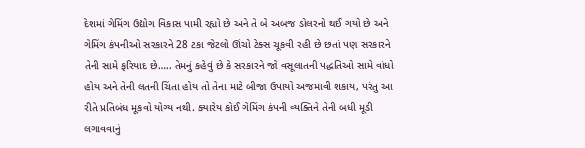દેશમાં ગેમિંગ ઉદ્યોગ વિકાસ પામી રહ્યો છે અને તે બે અબજ ડોલરનો થઈ ગયો છે અને ગેમિંગ કંપનીઓ સરકારને 28 ટકા જેટલો ઊંચો ટેક્સ ચૂકવી રહી છે છતાં પણ સરકારને તેની સામે ફરિયાદ છે….. તેમનું કહેવું છે કે સરકારને જો વસૂલાતની પદ્ધતિઓ સામે વાંધો હોય અને તેની લતની ચિંતા હોય તો તેના માટે બીજા ઉપાયો અજમાવી શકાય, પરંતુ આ રીતે પ્રતિબંધ મૂકવો યોગ્ય નથી. ક્યારેય કોઈ ગેમિંગ કંપની વ્યક્તિને તેની બધી મૂડી લગાવવાનું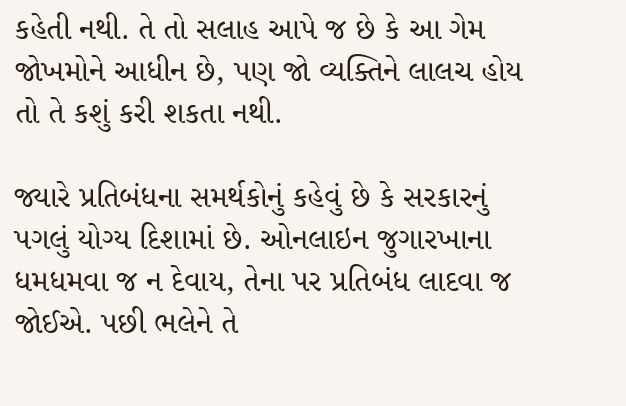કહેતી નથી. તે તો સલાહ આપે જ છે કે આ ગેમ જોખમોને આધીન છે, પણ જો વ્યક્તિને લાલચ હોય તો તે કશું કરી શકતા નથી.

જ્યારે પ્રતિબંધના સમર્થકોનું કહેવું છે કે સરકારનું પગલું યોગ્ય દિશામાં છે. ઓનલાઇન જુગારખાના ધમધમવા જ ન દેવાય, તેના પર પ્રતિબંધ લાદવા જ જોઈએ. પછી ભલેને તે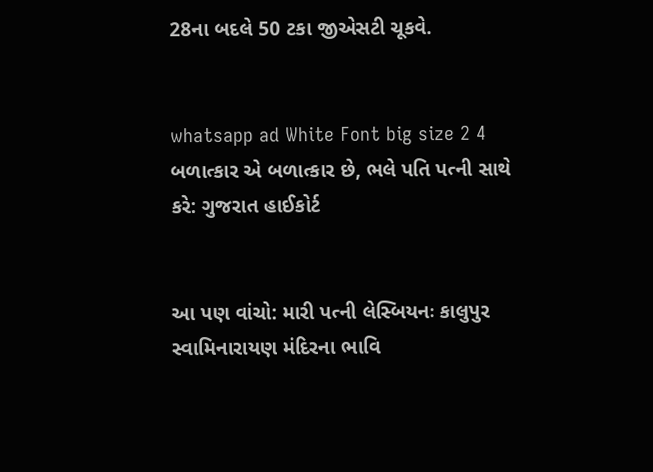28ના બદલે 50 ટકા જીએસટી ચૂકવે.


whatsapp ad White Font big size 2 4 બળાત્કાર એ બળાત્કાર છે, ભલે પતિ પત્ની સાથે કરે: ગુજરાત હાઈકોર્ટ


આ પણ વાંચો: મારી પત્ની લેસ્બિયનઃ કાલુપુર સ્વામિનારાયણ મંદિરના ભાવિ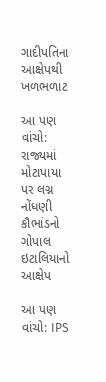ગાદીપતિના આક્ષેપથી ખળભળાટ

આ પણ વાંચો: રાજ્યમાં મોટાપાયા પર લગ્ન નોંધણી કૌભાંડનો ગોપાલ ઇટાલિયાનો આક્ષેપ

આ પણ વાંચો: IPS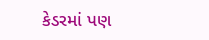કેડરમાં પણ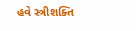હવે સ્ત્રીશક્તિ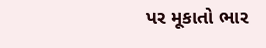પર મૂકાતો ભાર